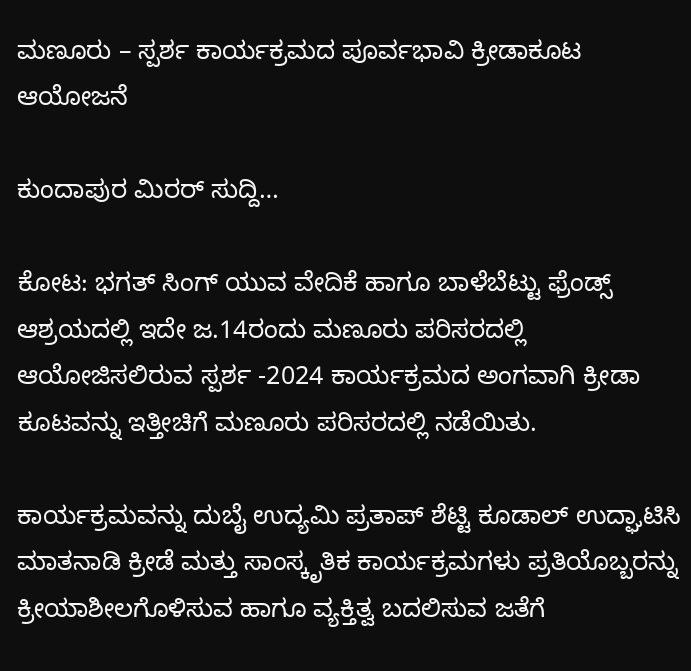ಮಣೂರು – ಸ್ಪರ್ಶ ಕಾರ್ಯಕ್ರಮದ ಪೂರ್ವಭಾವಿ ಕ್ರೀಡಾಕೂಟ ಆಯೋಜನೆ

ಕುಂದಾಪುರ ಮಿರರ್ ಸುದ್ದಿ…

ಕೋಟ: ಭಗತ್ ಸಿಂಗ್ ಯುವ ವೇದಿಕೆ ಹಾಗೂ ಬಾಳೆಬೆಟ್ಟು ಫ್ರೆಂಡ್ಸ್ ಆಶ್ರಯದಲ್ಲಿ ಇದೇ ಜ.14ರಂದು ಮಣೂರು ಪರಿಸರದಲ್ಲಿ ಆಯೋಜಿಸಲಿರುವ ಸ್ಪರ್ಶ -2024 ಕಾರ್ಯಕ್ರಮದ ಅಂಗವಾಗಿ ಕ್ರೀಡಾ ಕೂಟವನ್ನು ಇತ್ತೀಚಿಗೆ ಮಣೂರು ಪರಿಸರದಲ್ಲಿ ನಡೆಯಿತು.

ಕಾರ್ಯಕ್ರಮವನ್ನು ದುಬೈ ಉದ್ಯಮಿ ಪ್ರತಾಪ್ ಶೆಟ್ಟಿ ಕೂಡಾಲ್ ಉದ್ಘಾಟಿಸಿ ಮಾತನಾಡಿ ಕ್ರೀಡೆ ಮತ್ತು ಸಾಂಸ್ಕೃತಿಕ ಕಾರ್ಯಕ್ರಮಗಳು ಪ್ರತಿಯೊಬ್ಬರನ್ನು ಕ್ರೀಯಾಶೀಲಗೊಳಿಸುವ ಹಾಗೂ ವ್ಯಕ್ತಿತ್ವ ಬದಲಿಸುವ ಜತೆಗೆ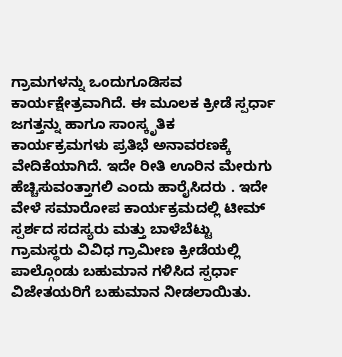ಗ್ರಾಮಗಳನ್ನು ಒಂದುಗೂಡಿಸವ ಕಾರ್ಯಕ್ಷೇತ್ರವಾಗಿದೆ. ಈ ಮೂಲಕ ಕ್ರೀಡೆ ಸ್ಪರ್ಧಾ ಜಗತ್ತನ್ನು ಹಾಗೂ ಸಾಂಸ್ಕೃತಿಕ ಕಾರ್ಯಕ್ರಮಗಳು ಪ್ರತಿಭೆ ಅನಾವರಣಕ್ಕೆ ವೇದಿಕೆಯಾಗಿದೆ. ಇದೇ ರೀತಿ ಊರಿನ ಮೇರುಗು ಹೆಚ್ಚಿಸುವಂತ್ತಾಗಲಿ ಎಂದು ಹಾರೈಸಿದರು . ಇದೇ ವೇಳೆ ಸಮಾರೋಪ ಕಾರ್ಯಕ್ರಮದಲ್ಲಿ ಟೀಮ್ ಸ್ಪರ್ಶದ ಸದಸ್ಯರು ಮತ್ತು ಬಾಳೆಬೆಟ್ಟು ಗ್ರಾಮಸ್ಥರು ವಿವಿಧ ಗ್ರಾಮೀಣ ಕ್ರೀಡೆಯಲ್ಲಿ ಪಾಲ್ಗೊಂಡು ಬಹುಮಾನ ಗಳಿಸಿದ ಸ್ಪರ್ಧಾ ವಿಜೇತಯರಿಗೆ ಬಹುಮಾನ ನೀಡಲಾಯಿತು.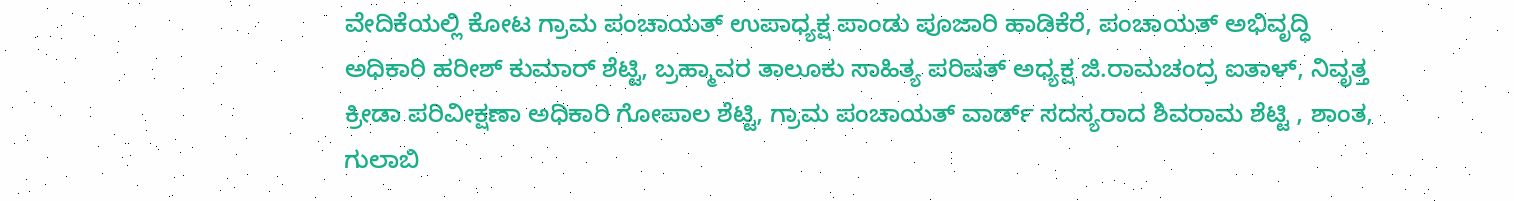ವೇದಿಕೆಯಲ್ಲಿ ಕೋಟ ಗ್ರಾಮ ಪಂಚಾಯತ್ ಉಪಾಧ್ಯಕ್ಷ ಪಾಂಡು ಪೂಜಾರಿ ಹಾಡಿಕೆರೆ, ಪಂಚಾಯತ್ ಅಭಿವೃದ್ಧಿ ಅಧಿಕಾರಿ ಹರೀಶ್ ಕುಮಾರ್ ಶೆಟ್ಟಿ, ಬ್ರಹ್ಮಾವರ ತಾಲೂಕು ಸಾಹಿತ್ಯ ಪರಿಷತ್ ಅಧ್ಯಕ್ಷ ಜಿ.ರಾಮಚಂದ್ರ ಐತಾಳ್, ನಿವೃತ್ತ ಕ್ರೀಡಾ ಪರಿವೀಕ್ಷಣಾ ಅಧಿಕಾರಿ ಗೋಪಾಲ ಶೆಟ್ಟಿ, ಗ್ರಾಮ ಪಂಚಾಯತ್ ವಾರ್ಡ್ ಸದಸ್ಯರಾದ ಶಿವರಾಮ ಶೆಟ್ಟಿ , ಶಾಂತ, ಗುಲಾಬಿ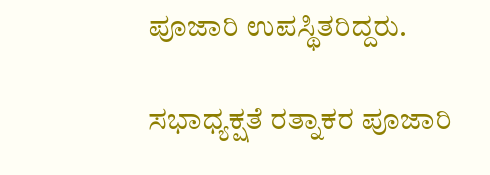ಪೂಜಾರಿ ಉಪಸ್ಥಿತರಿದ್ದರು.

ಸಭಾಧ್ಯಕ್ಷತೆ ರತ್ನಾಕರ ಪೂಜಾರಿ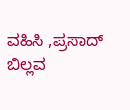ವಹಿಸಿ ,ಪ್ರಸಾದ್ ಬಿಲ್ಲವ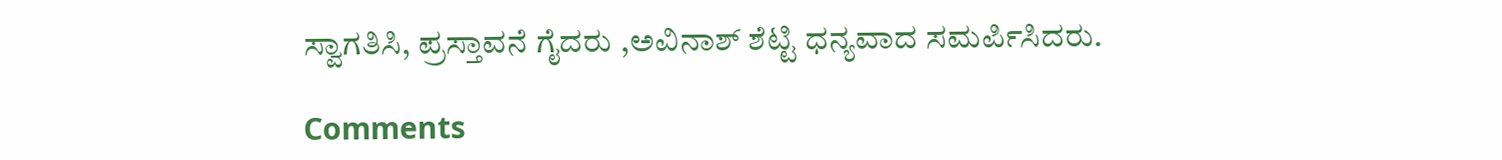ಸ್ವಾಗತಿಸಿ, ಪ್ರಸ್ತಾವನೆ ಗೈದರು ,ಅವಿನಾಶ್ ಶೆಟ್ಟಿ ಧನ್ಯವಾದ ಸಮರ್ಪಿಸಿದರು.

Comments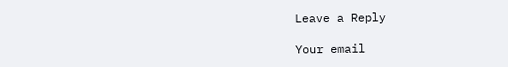Leave a Reply

Your email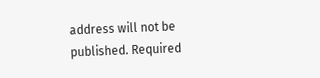address will not be published. Required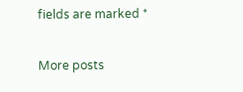fields are marked *

More posts